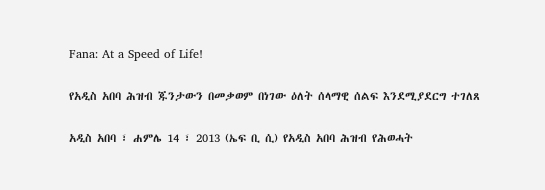Fana: At a Speed of Life!

የአዲስ አበባ ሕዝብ ጁንታውን በመቃወም በነገው ዕለት ሰላማዊ ሰልፍ እንደሚያደርግ ተገለጸ

አዲስ አበባ ፣ ሐምሌ 14 ፣ 2013 (ኤፍ ቢ ሲ) የአዲስ አበባ ሕዝብ የሕወሓት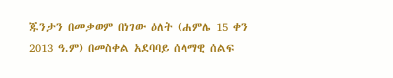ጁንታን በመቃወም በነገው ዕለት (ሐምሌ 15 ቀን 2013 ዓ.ም) በመስቀል አደባባይ ሰላማዊ ሰልፍ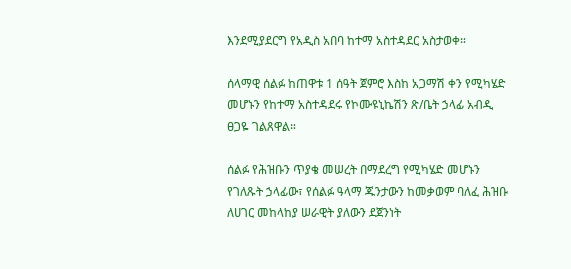እንደሚያደርግ የአዲስ አበባ ከተማ አስተዳደር አስታወቀ።

ሰላማዊ ሰልፉ ከጠዋቱ 1 ሰዓት ጀምሮ እስከ አጋማሽ ቀን የሚካሄድ መሆኑን የከተማ አስተዳደሩ የኮሙዩኒኬሽን ጽ/ቤት ኃላፊ አብዲ ፀጋዬ ገልጸዋል።

ሰልፉ የሕዝቡን ጥያቄ መሠረት በማደረግ የሚካሄድ መሆኑን የገለጹት ኃላፊው፣ የሰልፉ ዓላማ ጁንታውን ከመቃወም ባለፈ ሕዝቡ ለሀገር መከላከያ ሠራዊት ያለውን ደጀንነት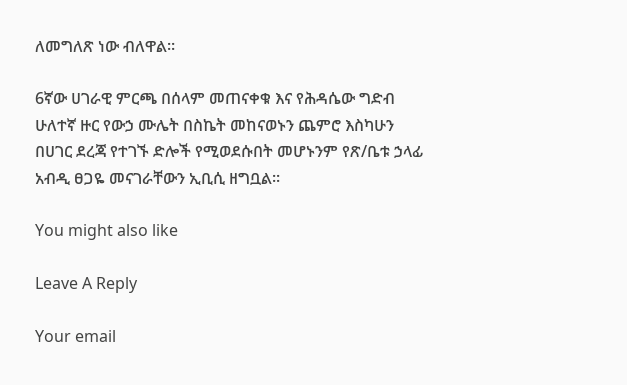ለመግለጽ ነው ብለዋል።

6ኛው ሀገራዊ ምርጫ በሰላም መጠናቀቁ እና የሕዳሴው ግድብ ሁለተኛ ዙር የውኃ ሙሌት በስኬት መከናወኑን ጨምሮ እስካሁን በሀገር ደረጃ የተገኙ ድሎች የሚወደሱበት መሆኑንም የጽ/ቤቱ ኃላፊ አብዲ ፀጋዬ መናገራቸውን ኢቢሲ ዘግቧል፡፡

You might also like

Leave A Reply

Your email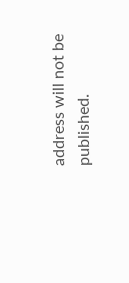address will not be published.